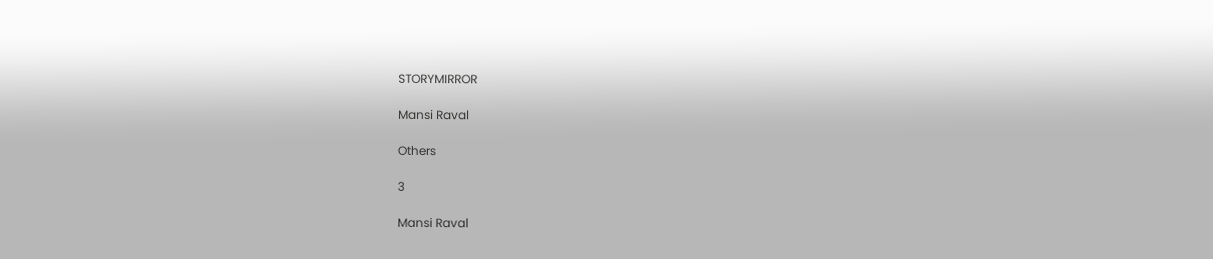STORYMIRROR

Mansi Raval

Others

3

Mansi Raval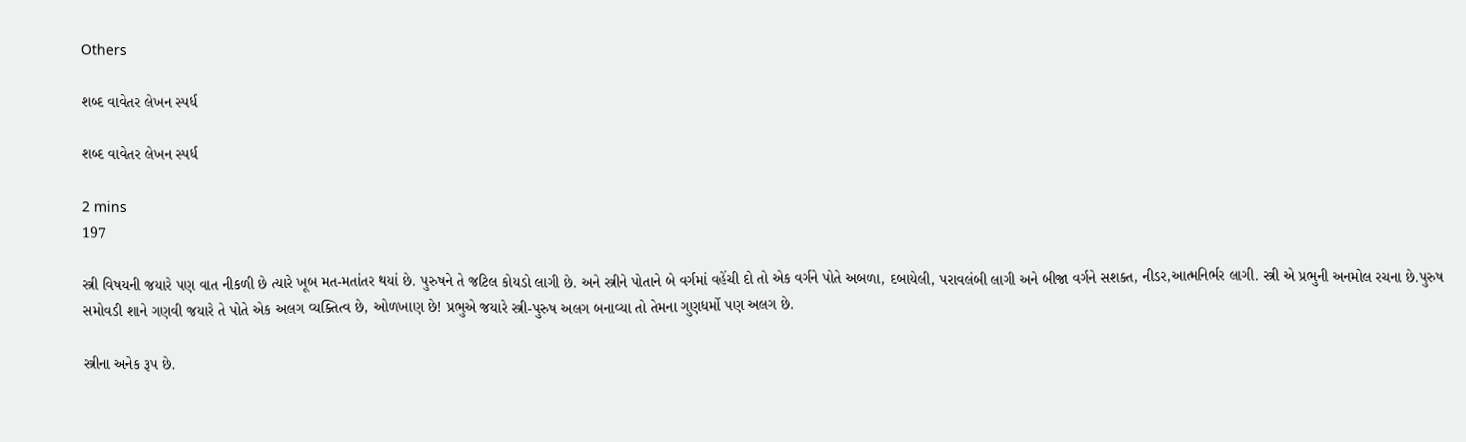Others

શબ્દ વાવેતર લેખન સ્પર્ધ

શબ્દ વાવેતર લેખન સ્પર્ધ

2 mins
197

સ્ત્રી વિષયની જયારે પણ વાત નીકળી છે ત્યારે ખૂબ મત-મતાંતર થયાં છે. પુરુષને તે જટિલ કોયડો લાગી છે. અને સ્ત્રીને પોતાને બે વર્ગમાં વહેંચી દો તો એક વર્ગને પોતે અબળા, દબાયેલી, પરાવલંબી લાગી અને બીજા વર્ગને સશક્ત, નીડર,આત્મનિર્ભર લાગી. સ્ત્રી એ પ્રભુની અનમોલ રચના છે.પુરુષ સમોવડી શાને ગણવી જયારે તે પોતે એક અલગ વ્યક્તિત્વ છે, ઓળખાણ છે! પ્રભુએ જયારે સ્ત્રી-પુરુષ અલગ બનાવ્યા તો તેમના ગુણધર્મો પણ અલગ છે.

સ્ત્રીના અનેક રૂપ છે.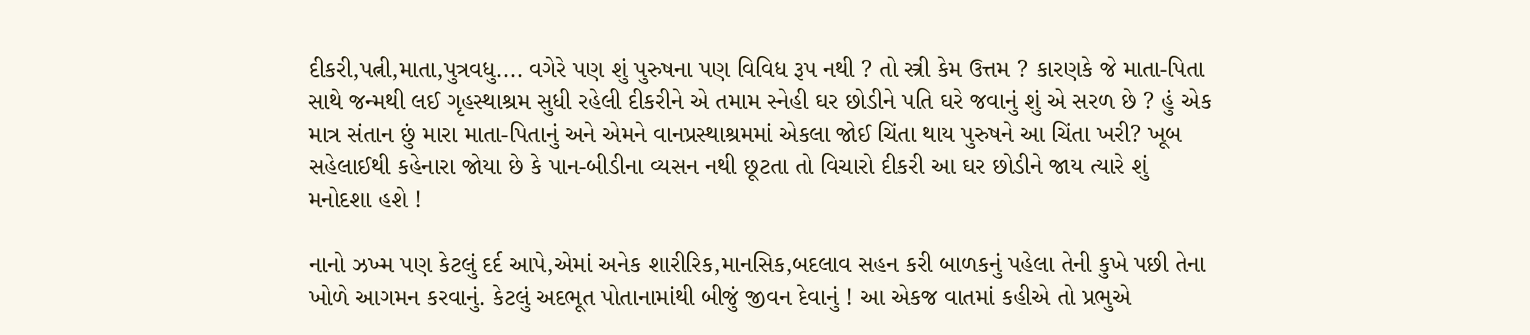દીકરી,પત્ની,માતા,પુત્રવધુ.... વગેરે પણ શું પુરુષના પણ વિવિધ રૂપ નથી ? તો સ્ત્રી કેમ ઉત્તમ ? કારણકે જે માતા-પિતા સાથે જન્મથી લઈ ગૃહસ્થાશ્રમ સુધી રહેલી દીકરીને એ તમામ સ્નેહી ઘર છોડીને પતિ ઘરે જવાનું શું એ સરળ છે ? હું એક માત્ર સંતાન છું મારા માતા-પિતાનું અને એમને વાનપ્રસ્થાશ્રમમાં એકલા જોઈ ચિંતા થાય પુરુષને આ ચિંતા ખરી? ખૂબ સહેલાઈથી કહેનારા જોયા છે કે પાન-બીડીના વ્યસન નથી છૂટતા તો વિચારો દીકરી આ ઘર છોડીને જાય ત્યારે શું મનોદશા હશે !

નાનો ઝખ્મ પણ કેટલું દર્દ આપે,એમાં અનેક શારીરિક,માનસિક,બદલાવ સહન કરી બાળકનું પહેલા તેની કુખે પછી તેના ખોળે આગમન કરવાનું. કેટલું અદભૂત પોતાનામાંથી બીજું જીવન દેવાનું ! આ એકજ વાતમાં કહીએ તો પ્રભુએ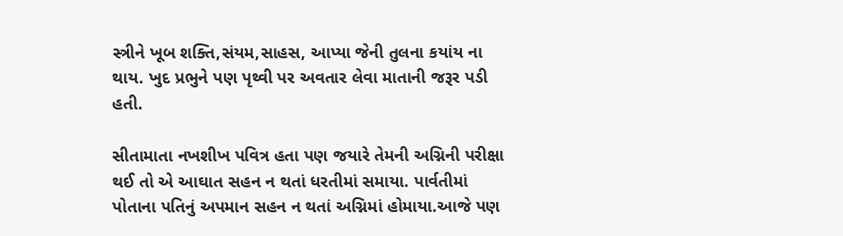સ્ત્રીને ખૂબ શક્તિ,સંયમ,સાહસ, આપ્યા જેની તુલના કયાંય ના થાય. ખુદ પ્રભુને પણ પૃથ્વી પર અવતાર લેવા માતાની જરૂર પડી હતી.

સીતામાતા નખશીખ પવિત્ર હતા પણ જયારે તેમની અગ્નિની પરીક્ષા થઈ તો એ આઘાત સહન ન થતાં ધરતીમાં સમાયા. પાર્વતીમાં પોતાના પતિનું અપમાન સહન ન થતાં અગ્નિમાં હોમાયા.આજે પણ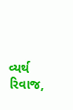વ્યર્થ રિવાજ,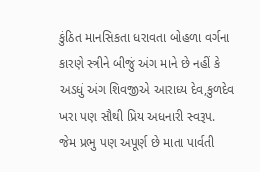કુંઠિત માનસિકતા ધરાવતા બોહળા વર્ગના કારણે સ્ત્રીને બીજું અંગ માને છે નહીં કે અડધું અંગ શિવજીએ આરાધ્ય દેવ,કુળદેવ ખરા પણ સૌથી પ્રિય અધનારી સ્વરૂપ. જેમ પ્રભુ પણ અપૂર્ણ છે માતા પાર્વતી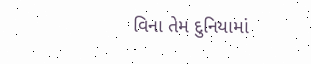વિના તેમ દુનિયામાં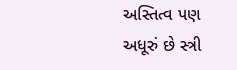અસ્તિત્વ પણ અધૂરું છે સ્ત્રી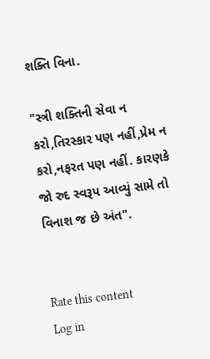શક્તિ વિના.

"સ્ત્રી શક્તિની સેવા ન કરો,તિરસ્કાર પણ નહીં,પ્રેમ ન કરો,નફરત પણ નહીં. કારણકે જો રુદ સ્વરૂપ આવ્યું સામે તો વિનાશ જ છે અંત".


Rate this content
Log in